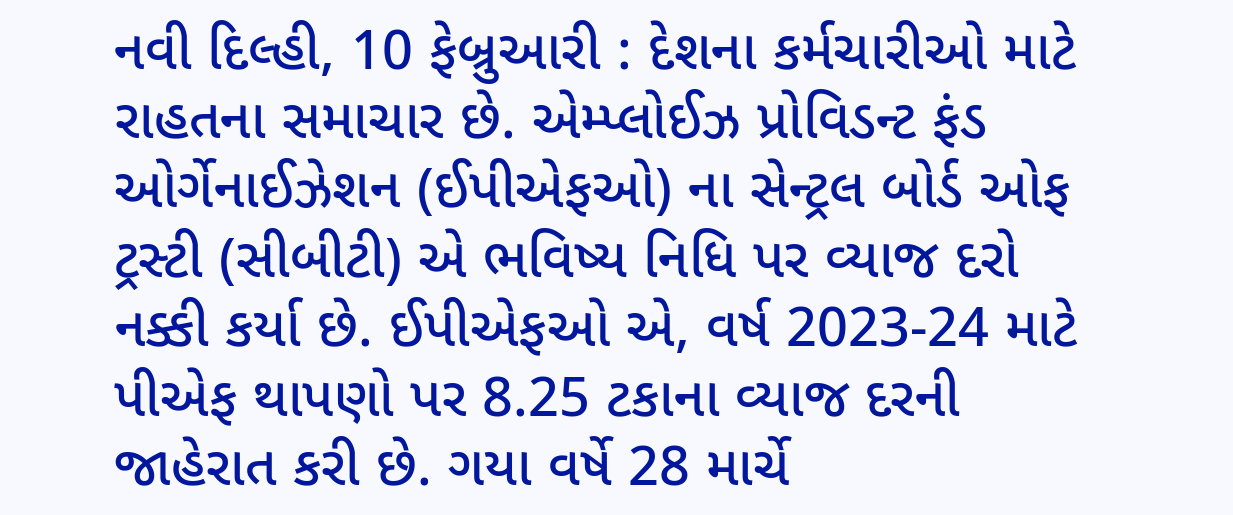નવી દિલ્હી, 10 ફેબ્રુઆરી : દેશના કર્મચારીઓ માટે રાહતના સમાચાર છે. એમ્પ્લોઈઝ પ્રોવિડન્ટ ફંડ ઓર્ગેનાઈઝેશન (ઈપીએફઓ) ના સેન્ટ્રલ બોર્ડ ઓફ ટ્રસ્ટી (સીબીટી) એ ભવિષ્ય નિધિ પર વ્યાજ દરો નક્કી કર્યા છે. ઈપીએફઓ એ, વર્ષ 2023-24 માટે પીએફ થાપણો પર 8.25 ટકાના વ્યાજ દરની જાહેરાત કરી છે. ગયા વર્ષે 28 માર્ચે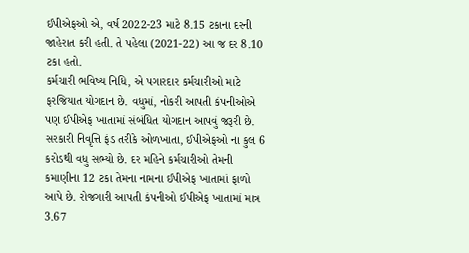ઈપીએફઓ એ, વર્ષ 2022-23 માટે 8.15 ટકાના દરની જાહેરાત કરી હતી. તે પહેલા (2021-22) આ જ દર 8.10 ટકા હતો.
કર્મચારી ભવિષ્ય નિધિ, એ પગારદાર કર્મચારીઓ માટે ફરજિયાત યોગદાન છે. વધુમાં, નોકરી આપતી કંપનીઓએ પણ ઈપીએફ ખાતામાં સંબંધિત યોગદાન આપવું જરૂરી છે. સરકારી નિવૃત્તિ ફંડ તરીકે ઓળખાતા, ઈપીએફઓ ના કુલ 6 કરોડથી વધુ સભ્યો છે. દર મહિને કર્મચારીઓ તેમની કમાણીના 12 ટકા તેમના નામના ઈપીએફ ખાતામાં ફાળો આપે છે. રોજગારી આપતી કંપનીઓ ઈપીએફ ખાતામાં માત્ર 3.67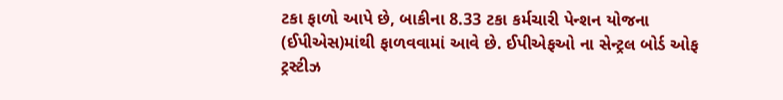ટકા ફાળો આપે છે, બાકીના 8.33 ટકા કર્મચારી પેન્શન યોજના (ઈપીએસ)માંથી ફાળવવામાં આવે છે. ઈપીએફઓ ના સેન્ટ્રલ બોર્ડ ઓફ ટ્રસ્ટીઝ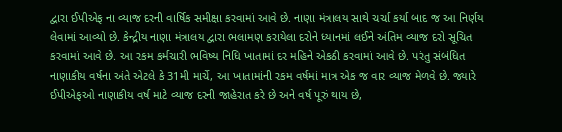દ્વારા ઈપીએફ ના વ્યાજ દરની વાર્ષિક સમીક્ષા કરવામાં આવે છે. નાણા મંત્રાલય સાથે ચર્ચા કર્યા બાદ જ આ નિર્ણય લેવામાં આવ્યો છે. કેન્દ્રીય નાણા મંત્રાલય દ્વારા ભલામણ કરાયેલા દરોને ધ્યાનમાં લઈને અંતિમ વ્યાજ દરો સૂચિત કરવામાં આવે છે. આ રકમ કર્મચારી ભવિષ્ય નિધિ ખાતામાં દર મહિને એકઠી કરવામાં આવે છે. પરંતુ સંબંધિત નાણાકીય વર્ષના અંતે એટલે કે 31મી માર્ચે, આ ખાતામાંની રકમ વર્ષમાં માત્ર એક જ વાર વ્યાજ મેળવે છે. જ્યારે ઈપીએફઓ નાણાકીય વર્ષ માટે વ્યાજ દરની જાહેરાત કરે છે અને વર્ષ પૂરું થાય છે,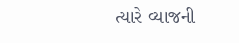ત્યારે વ્યાજની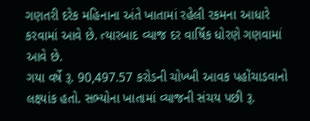ગણતરી દરેક મહિનાના અંતે ખાતામાં રહેલી રકમના આધારે કરવામાં આવે છે. ત્યારબાદ વ્યાજ દર વાર્ષિક ધોરણે ગણવામાં આવે છે.
ગયા વર્ષે રૂ. 90,497.57 કરોડની ચોખ્ખી આવક પહોંચાડવાનો લક્ષ્યાંક હતો. સભ્યોના ખાતામાં વ્યાજની સંચય પછી રૂ.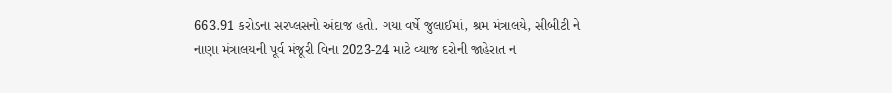663.91 કરોડના સરપ્લસનો અંદાજ હતો. ગયા વર્ષે જુલાઈમાં, શ્રમ મંત્રાલયે, સીબીટી ને નાણા મંત્રાલયની પૂર્વ મંજૂરી વિના 2023-24 માટે વ્યાજ દરોની જાહેરાત ન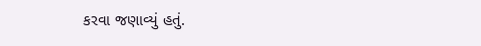કરવા જણાવ્યું હતું.